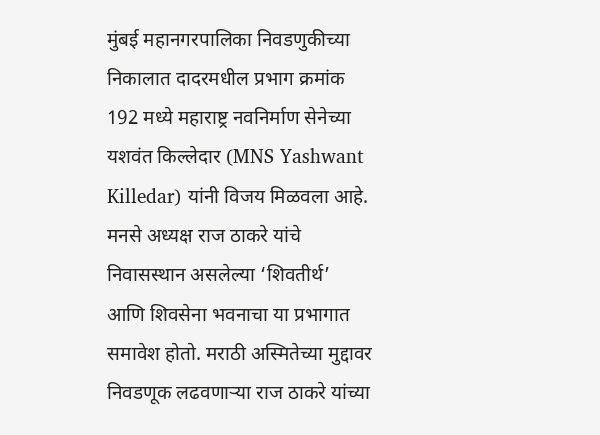मुंबई महानगरपालिका निवडणुकीच्या निकालात दादरमधील प्रभाग क्रमांक 192 मध्ये महाराष्ट्र नवनिर्माण सेनेच्या यशवंत किल्लेदार (MNS Yashwant Killedar) यांनी विजय मिळवला आहे. मनसे अध्यक्ष राज ठाकरे यांचे निवासस्थान असलेल्या ‘शिवतीर्थ’ आणि शिवसेना भवनाचा या प्रभागात समावेश होतो. मराठी अस्मितेच्या मुद्दावर निवडणूक लढवणाऱ्या राज ठाकरे यांच्या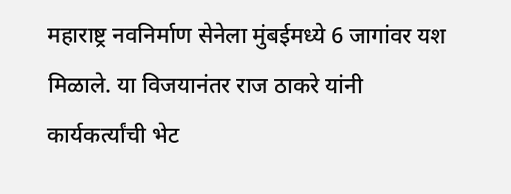महाराष्ट्र नवनिर्माण सेनेला मुंबईमध्ये 6 जागांवर यश मिळाले. या विजयानंतर राज ठाकरे यांनी कार्यकर्त्यांची भेट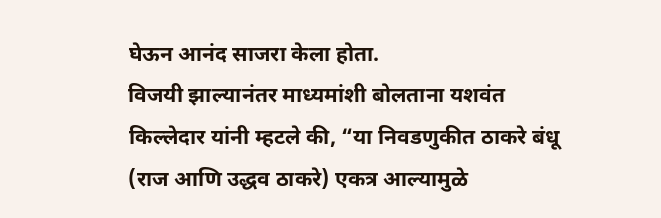घेऊन आनंद साजरा केला होता.
विजयी झाल्यानंतर माध्यमांशी बोलताना यशवंत किल्लेदार यांनी म्हटले की, “या निवडणुकीत ठाकरे बंधू (राज आणि उद्धव ठाकरे) एकत्र आल्यामुळे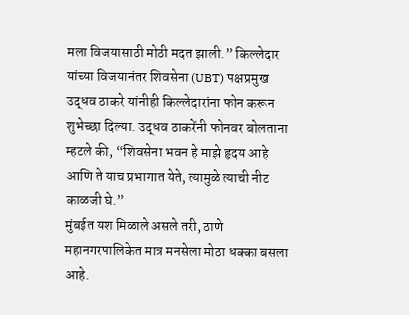मला विजयासाठी मोठी मदत झाली.” किल्लेदार यांच्या विजयानंतर शिवसेना (UBT) पक्षप्रमुख उद्धव ठाकरे यांनीही किल्लेदारांना फोन करून शुभेच्छा दिल्या. उद्धव ठाकरेंनी फोनवर बोलताना म्हटले की, “शिवसेना भवन हे माझे हृदय आहे आणि ते याच प्रभागात येते, त्यामुळे त्याची नीट काळजी घे.”
मुंबईत यश मिळाले असले तरी, ठाणे महानगरपालिकेत मात्र मनसेला मोठा धक्का बसला आहे.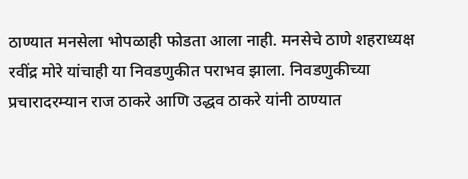ठाण्यात मनसेला भोपळाही फोडता आला नाही. मनसेचे ठाणे शहराध्यक्ष रवींद्र मोरे यांचाही या निवडणुकीत पराभव झाला. निवडणुकीच्या प्रचारादरम्यान राज ठाकरे आणि उद्धव ठाकरे यांनी ठाण्यात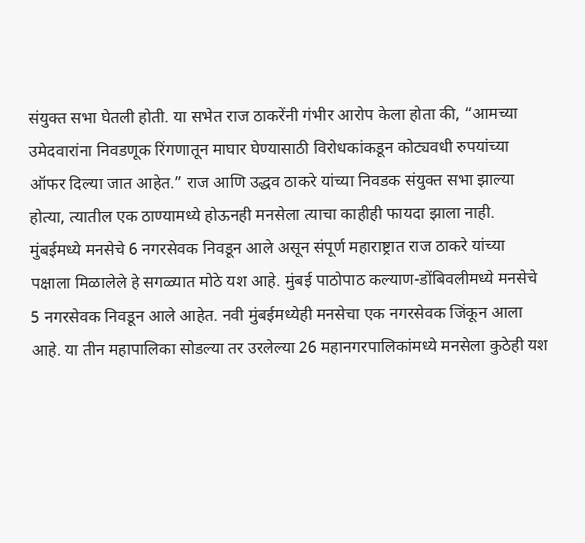संयुक्त सभा घेतली होती. या सभेत राज ठाकरेंनी गंभीर आरोप केला होता की, “आमच्या उमेदवारांना निवडणूक रिंगणातून माघार घेण्यासाठी विरोधकांकडून कोट्यवधी रुपयांच्या ऑफर दिल्या जात आहेत.” राज आणि उद्धव ठाकरे यांच्या निवडक संयुक्त सभा झाल्या होत्या, त्यातील एक ठाण्यामध्ये होऊनही मनसेला त्याचा काहीही फायदा झाला नाही.
मुंबईमध्ये मनसेचे 6 नगरसेवक निवडून आले असून संपूर्ण महाराष्ट्रात राज ठाकरे यांच्या पक्षाला मिळालेले हे सगळ्यात मोठे यश आहे. मुंबई पाठोपाठ कल्याण-डोंबिवलीमध्ये मनसेचे 5 नगरसेवक निवडून आले आहेत. नवी मुंबईमध्येही मनसेचा एक नगरसेवक जिंकून आला आहे. या तीन महापालिका सोडल्या तर उरलेल्या 26 महानगरपालिकांमध्ये मनसेला कुठेही यश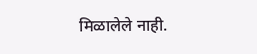मिळालेले नाही.